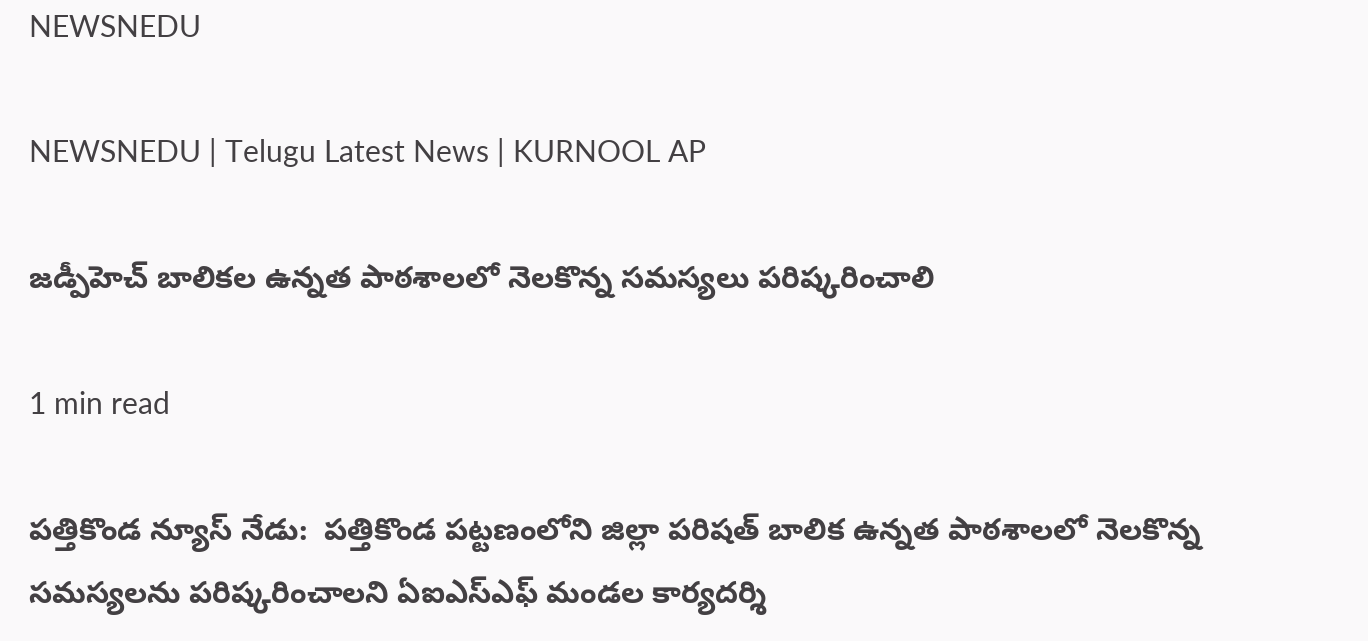NEWSNEDU

NEWSNEDU | Telugu Latest News | KURNOOL AP

జడ్పీహెచ్ బాలికల ఉన్నత పాఠశాలలో నెలకొన్న సమస్యలు పరిష్కరించాలి

1 min read

పత్తికొండ న్యూస్ నేడు:  పత్తికొండ పట్టణంలోని జిల్లా పరిషత్ బాలిక ఉన్నత పాఠశాలలో నెలకొన్న సమస్యలను పరిష్కరించాలని ఏఐఎస్ఎఫ్ మండల కార్యదర్శి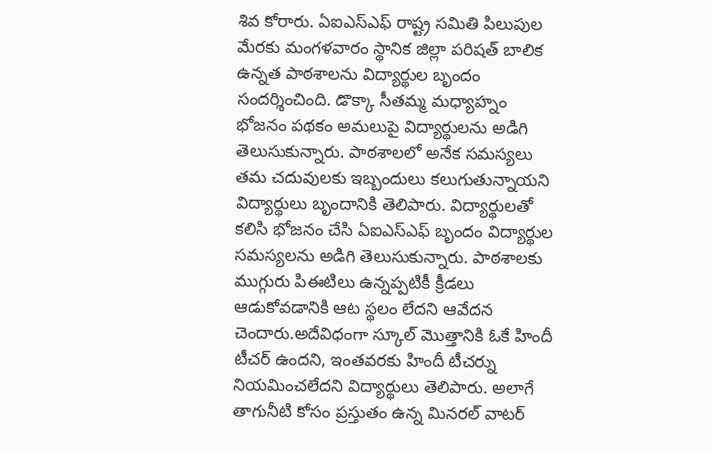శివ కోరారు. ఏఐఎస్ఎఫ్ రాష్ట్ర సమితి పిలుపుల మేరకు మంగళవారం స్థానిక జిల్లా పరిషత్ బాలిక ఉన్నత పాఠశాలను విద్యార్థుల బృందం సందర్శించింది. డొక్కా సీతమ్మ మధ్యాహ్నం భోజనం పథకం అమలుపై విద్యార్థులను అడిగి తెలుసుకున్నారు. పాఠశాలలో అనేక సమస్యలు తమ చదువులకు ఇబ్బందులు కలుగుతున్నాయని విద్యార్థులు బృందానికి తెలిపారు. విద్యార్థులతో కలిసి భోజనం చేసి ఏఐఎస్ఎఫ్ బృందం విద్యార్థుల సమస్యలను అడిగి తెలుసుకున్నారు. పాఠశాలకు ముగ్గురు పిఈటిలు ఉన్నప్పటికీ క్రీడలు ఆడుకోవడానికి ఆట స్థలం లేదని ఆవేదన చెందారు.అదేవిధంగా స్కూల్ మొత్తానికి ఓకే హిందీ టీచర్ ఉందని, ఇంతవరకు హిందీ టీచర్ను నియమించలేదని విద్యార్థులు తెలిపారు. అలాగే తాగునీటి కోసం ప్రస్తుతం ఉన్న మినరల్ వాటర్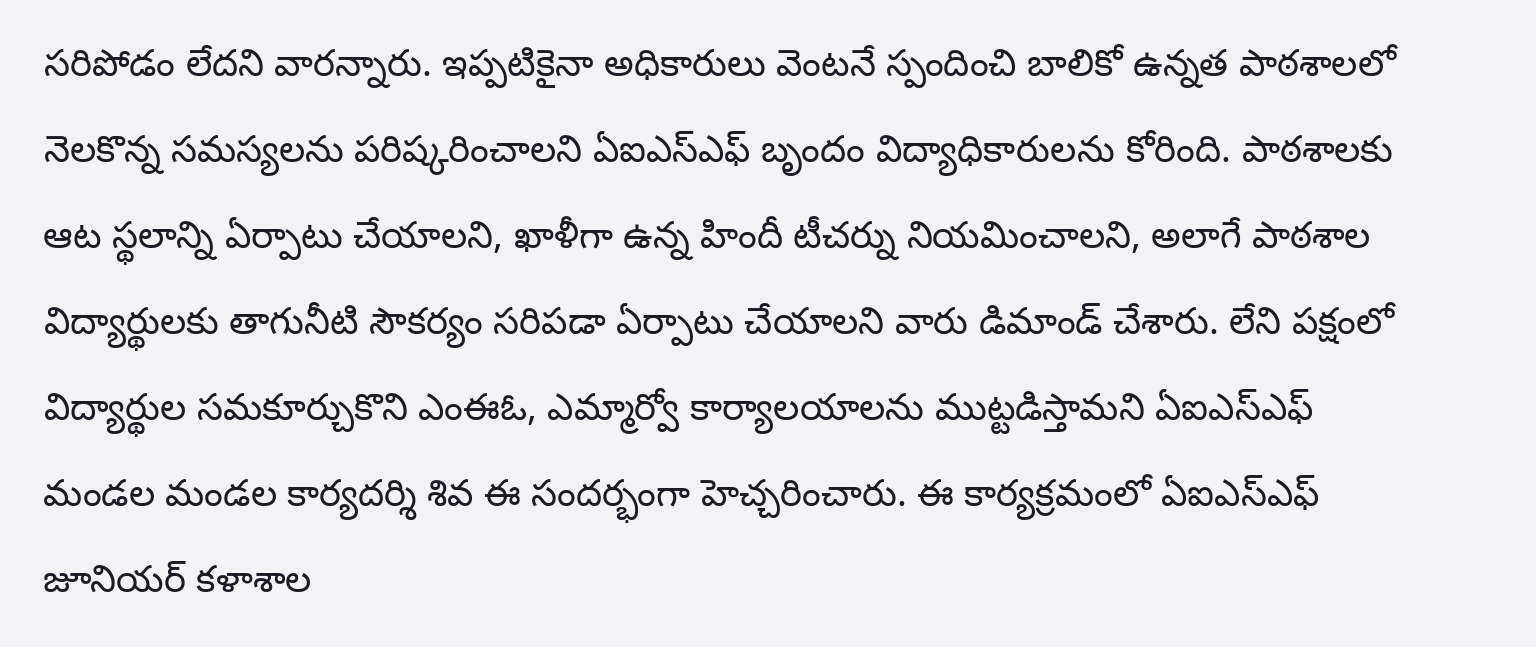సరిపోడం లేదని వారన్నారు. ఇప్పటికైనా అధికారులు వెంటనే స్పందించి బాలికో ఉన్నత పాఠశాలలో నెలకొన్న సమస్యలను పరిష్కరించాలని ఏఐఎస్ఎఫ్ బృందం విద్యాధికారులను కోరింది. పాఠశాలకు ఆట స్థలాన్ని ఏర్పాటు చేయాలని, ఖాళీగా ఉన్న హిందీ టీచర్ను నియమించాలని, అలాగే పాఠశాల విద్యార్థులకు తాగునీటి సౌకర్యం సరిపడా ఏర్పాటు చేయాలని వారు డిమాండ్ చేశారు. లేని పక్షంలో విద్యార్థుల సమకూర్చుకొని ఎంఈఓ, ఎమ్మార్వో కార్యాలయాలను ముట్టడిస్తామని ఏఐఎస్ఎఫ్ మండల మండల కార్యదర్శి శివ ఈ సందర్భంగా హెచ్చరించారు. ఈ కార్యక్రమంలో ఏఐఎస్ఎఫ్ జూనియర్ కళాశాల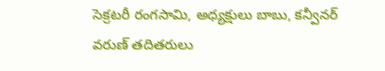సెక్రటరీ రంగసామి, అధ్యక్షులు బాబు, కన్వీనర్ వరుణ్ తదితరులు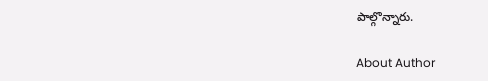పాల్గొన్నారు.

About Author